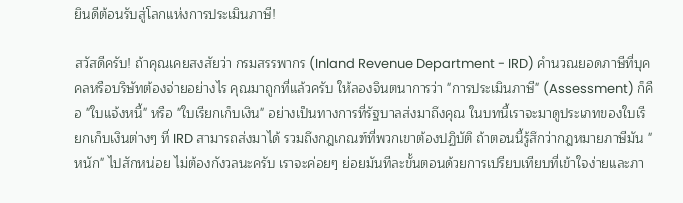ยินดีต้อนรับสู่โลกแห่งการประเมินภาษี!

สวัสดีครับ! ถ้าคุณเคยสงสัยว่า กรมสรรพากร (Inland Revenue Department - IRD) คำนวณยอดภาษีที่บุคคลหรือบริษัทต้องจ่ายอย่างไร คุณมาถูกที่แล้วครับ ให้ลองจินตนาการว่า "การประเมินภาษี" (Assessment) ก็คือ "ใบแจ้งหนี้" หรือ "ใบเรียกเก็บเงิน" อย่างเป็นทางการที่รัฐบาลส่งมาถึงคุณ ในบทนี้เราจะมาดูประเภทของใบเรียกเก็บเงินต่างๆ ที่ IRD สามารถส่งมาได้ รวมถึงกฎเกณฑ์ที่พวกเขาต้องปฏิบัติ ถ้าตอนนี้รู้สึกว่ากฎหมายภาษีมัน "หนัก" ไปสักหน่อย ไม่ต้องกังวลนะครับ เราจะค่อยๆ ย่อยมันทีละขั้นตอนด้วยการเปรียบเทียบที่เข้าใจง่ายและภา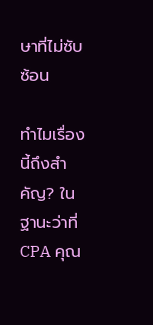ษาที่ไม่ซับซ้อน

ทำไมเรื่องนี้ถึงสำคัญ? ในฐานะว่าที่ CPA คุณ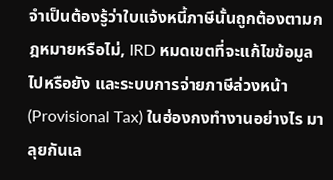จำเป็นต้องรู้ว่าใบแจ้งหนี้ภาษีนั้นถูกต้องตามกฎหมายหรือไม่, IRD หมดเขตที่จะแก้ไขข้อมูลไปหรือยัง และระบบการจ่ายภาษีล่วงหน้า (Provisional Tax) ในฮ่องกงทำงานอย่างไร มาลุยกันเล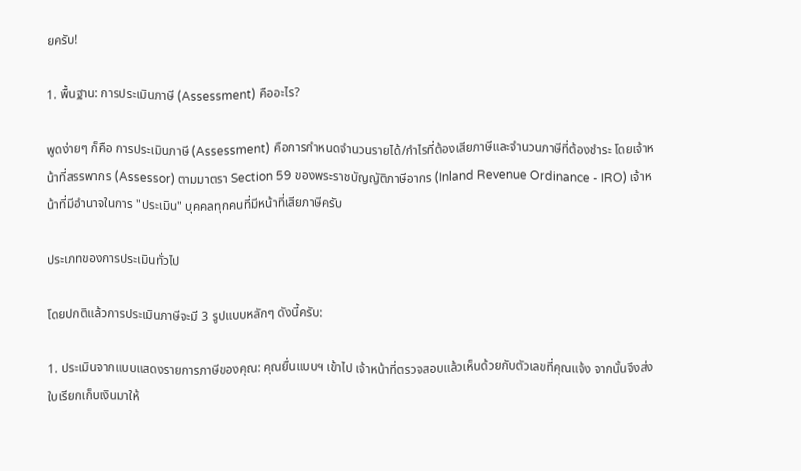ยครับ!

1. พื้นฐาน: การประเมินภาษี (Assessment) คืออะไร?

พูดง่ายๆ ก็คือ การประเมินภาษี (Assessment) คือการกำหนดจำนวนรายได้/กำไรที่ต้องเสียภาษีและจำนวนภาษีที่ต้องชำระ โดยเจ้าหน้าที่สรรพากร (Assessor) ตามมาตรา Section 59 ของพระราชบัญญัติภาษีอากร (Inland Revenue Ordinance - IRO) เจ้าหน้าที่มีอำนาจในการ "ประเมิน" บุคคลทุกคนที่มีหน้าที่เสียภาษีครับ

ประเภทของการประเมินทั่วไป

โดยปกติแล้วการประเมินภาษีจะมี 3 รูปแบบหลักๆ ดังนี้ครับ:

1. ประเมินจากแบบแสดงรายการภาษีของคุณ: คุณยื่นแบบฯ เข้าไป เจ้าหน้าที่ตรวจสอบแล้วเห็นด้วยกับตัวเลขที่คุณแจ้ง จากนั้นจึงส่งใบเรียกเก็บเงินมาให้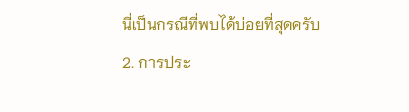นี่เป็นกรณีที่พบได้บ่อยที่สุดครับ
2. การประ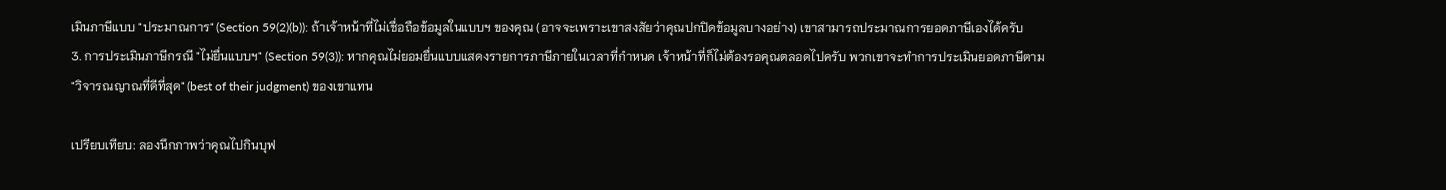เมินภาษีแบบ "ประมาณการ" (Section 59(2)(b)): ถ้าเจ้าหน้าที่ไม่เชื่อถือข้อมูลในแบบฯ ของคุณ (อาจจะเพราะเขาสงสัยว่าคุณปกปิดข้อมูลบางอย่าง) เขาสามารถประมาณการยอดภาษีเองได้ครับ
3. การประเมินภาษีกรณี "ไม่ยื่นแบบฯ" (Section 59(3)): หากคุณไม่ยอมยื่นแบบแสดงรายการภาษีภายในเวลาที่กำหนด เจ้าหน้าที่ก็ไม่ต้องรอคุณตลอดไปครับ พวกเขาจะทำการประเมินยอดภาษีตาม "วิจารณญาณที่ดีที่สุด" (best of their judgment) ของเขาแทน

เปรียบเทียบ: ลองนึกภาพว่าคุณไปกินบุฟ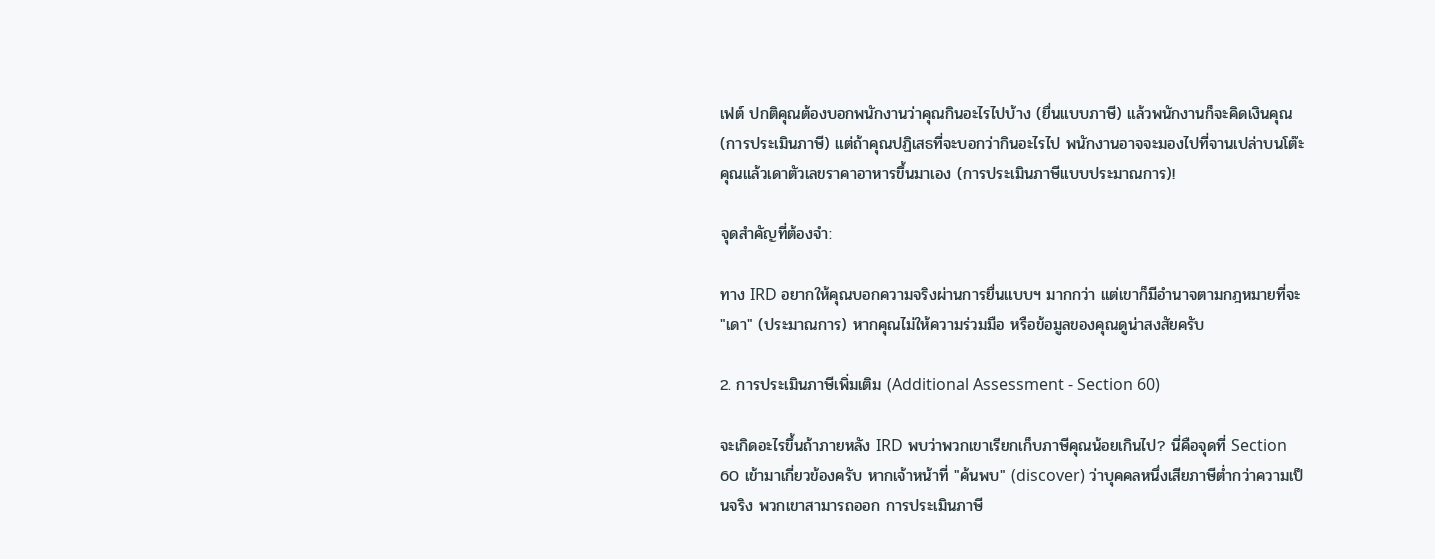เฟต์ ปกติคุณต้องบอกพนักงานว่าคุณกินอะไรไปบ้าง (ยื่นแบบภาษี) แล้วพนักงานก็จะคิดเงินคุณ (การประเมินภาษี) แต่ถ้าคุณปฏิเสธที่จะบอกว่ากินอะไรไป พนักงานอาจจะมองไปที่จานเปล่าบนโต๊ะคุณแล้วเดาตัวเลขราคาอาหารขึ้นมาเอง (การประเมินภาษีแบบประมาณการ)!

จุดสำคัญที่ต้องจำ:

ทาง IRD อยากให้คุณบอกความจริงผ่านการยื่นแบบฯ มากกว่า แต่เขาก็มีอำนาจตามกฎหมายที่จะ "เดา" (ประมาณการ) หากคุณไม่ให้ความร่วมมือ หรือข้อมูลของคุณดูน่าสงสัยครับ

2. การประเมินภาษีเพิ่มเติม (Additional Assessment - Section 60)

จะเกิดอะไรขึ้นถ้าภายหลัง IRD พบว่าพวกเขาเรียกเก็บภาษีคุณน้อยเกินไป? นี่คือจุดที่ Section 60 เข้ามาเกี่ยวข้องครับ หากเจ้าหน้าที่ "ค้นพบ" (discover) ว่าบุคคลหนึ่งเสียภาษีต่ำกว่าความเป็นจริง พวกเขาสามารถออก การประเมินภาษี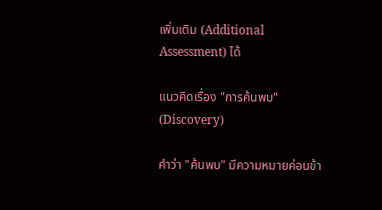เพิ่มเติม (Additional Assessment) ได้

แนวคิดเรื่อง "การค้นพบ" (Discovery)

คำว่า "ค้นพบ" มีความหมายค่อนข้า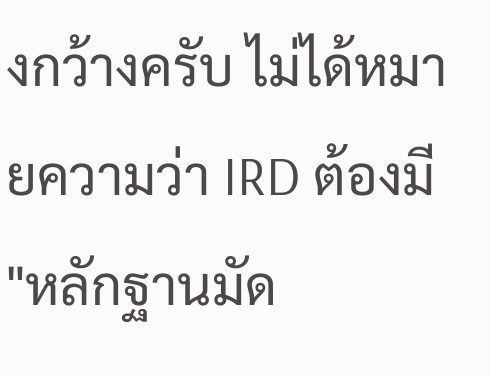งกว้างครับ ไม่ได้หมายความว่า IRD ต้องมี "หลักฐานมัด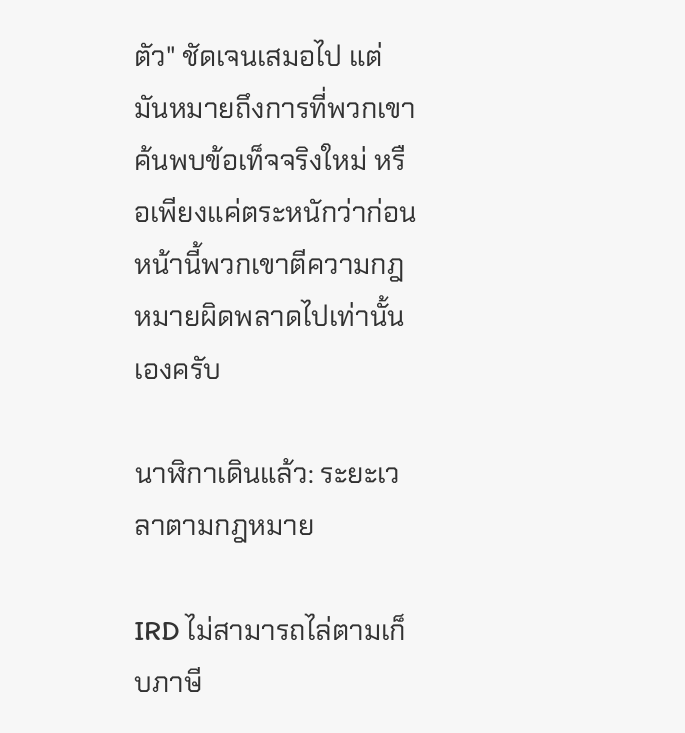ตัว" ชัดเจนเสมอไป แต่มันหมายถึงการที่พวกเขาค้นพบข้อเท็จจริงใหม่ หรือเพียงแค่ตระหนักว่าก่อนหน้านี้พวกเขาตีความกฎหมายผิดพลาดไปเท่านั้นเองครับ

นาฬิกาเดินแล้ว: ระยะเวลาตามกฎหมาย

IRD ไม่สามารถไล่ตามเก็บภาษี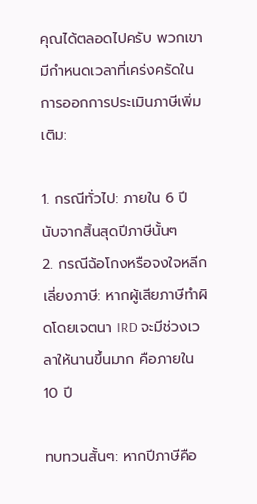คุณได้ตลอดไปครับ พวกเขามีกำหนดเวลาที่เคร่งครัดในการออกการประเมินภาษีเพิ่มเติม:

1. กรณีทั่วไป: ภายใน 6 ปี นับจากสิ้นสุดปีภาษีนั้นๆ
2. กรณีฉ้อโกงหรือจงใจหลีกเลี่ยงภาษี: หากผู้เสียภาษีทำผิดโดยเจตนา IRD จะมีช่วงเวลาให้นานขึ้นมาก คือภายใน 10 ปี

ทบทวนสั้นๆ: หากปีภาษีคือ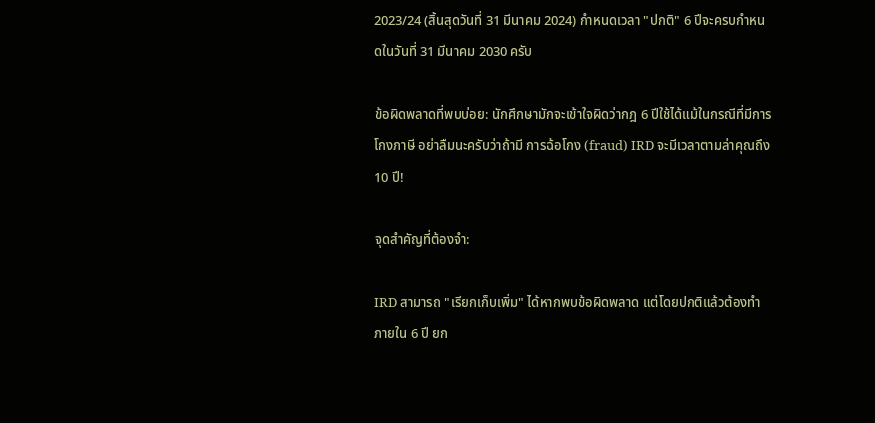2023/24 (สิ้นสุดวันที่ 31 มีนาคม 2024) กำหนดเวลา "ปกติ" 6 ปีจะครบกำหนดในวันที่ 31 มีนาคม 2030 ครับ

ข้อผิดพลาดที่พบบ่อย: นักศึกษามักจะเข้าใจผิดว่ากฎ 6 ปีใช้ได้แม้ในกรณีที่มีการโกงภาษี อย่าลืมนะครับว่าถ้ามี การฉ้อโกง (fraud) IRD จะมีเวลาตามล่าคุณถึง 10 ปี!

จุดสำคัญที่ต้องจำ:

IRD สามารถ "เรียกเก็บเพิ่ม" ได้หากพบข้อผิดพลาด แต่โดยปกติแล้วต้องทำภายใน 6 ปี ยก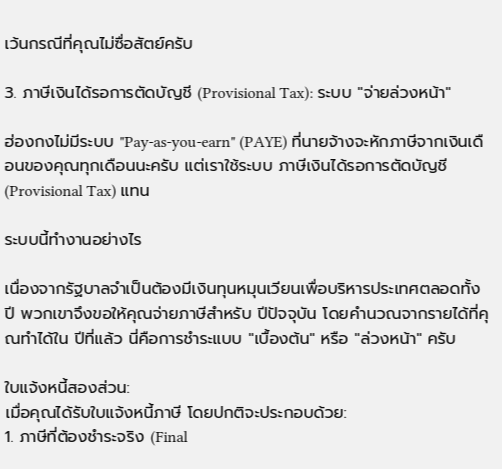เว้นกรณีที่คุณไม่ซื่อสัตย์ครับ

3. ภาษีเงินได้รอการตัดบัญชี (Provisional Tax): ระบบ "จ่ายล่วงหน้า"

ฮ่องกงไม่มีระบบ "Pay-as-you-earn" (PAYE) ที่นายจ้างจะหักภาษีจากเงินเดือนของคุณทุกเดือนนะครับ แต่เราใช้ระบบ ภาษีเงินได้รอการตัดบัญชี (Provisional Tax) แทน

ระบบนี้ทำงานอย่างไร

เนื่องจากรัฐบาลจำเป็นต้องมีเงินทุนหมุนเวียนเพื่อบริหารประเทศตลอดทั้งปี พวกเขาจึงขอให้คุณจ่ายภาษีสำหรับ ปีปัจจุบัน โดยคำนวณจากรายได้ที่คุณทำได้ใน ปีที่แล้ว นี่คือการชำระแบบ "เบื้องต้น" หรือ "ล่วงหน้า" ครับ

ใบแจ้งหนี้สองส่วน:
เมื่อคุณได้รับใบแจ้งหนี้ภาษี โดยปกติจะประกอบด้วย:
1. ภาษีที่ต้องชำระจริง (Final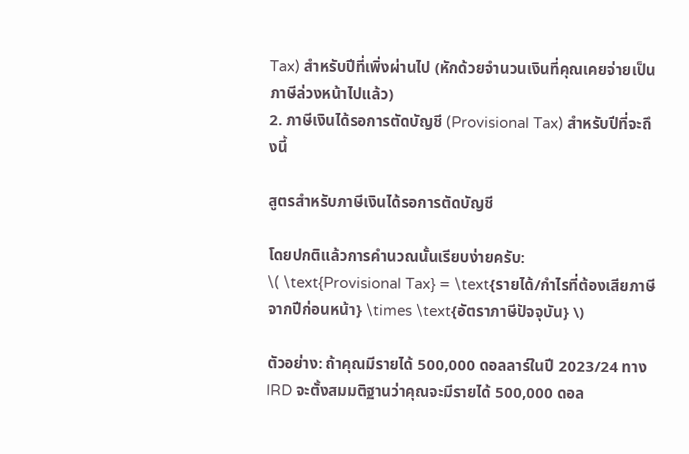Tax) สำหรับปีที่เพิ่งผ่านไป (หักด้วยจำนวนเงินที่คุณเคยจ่ายเป็นภาษีล่วงหน้าไปแล้ว)
2. ภาษีเงินได้รอการตัดบัญชี (Provisional Tax) สำหรับปีที่จะถึงนี้

สูตรสำหรับภาษีเงินได้รอการตัดบัญชี

โดยปกติแล้วการคำนวณนั้นเรียบง่ายครับ:
\( \text{Provisional Tax} = \text{รายได้/กำไรที่ต้องเสียภาษีจากปีก่อนหน้า} \times \text{อัตราภาษีปัจจุบัน} \)

ตัวอย่าง: ถ้าคุณมีรายได้ 500,000 ดอลลาร์ในปี 2023/24 ทาง IRD จะตั้งสมมติฐานว่าคุณจะมีรายได้ 500,000 ดอล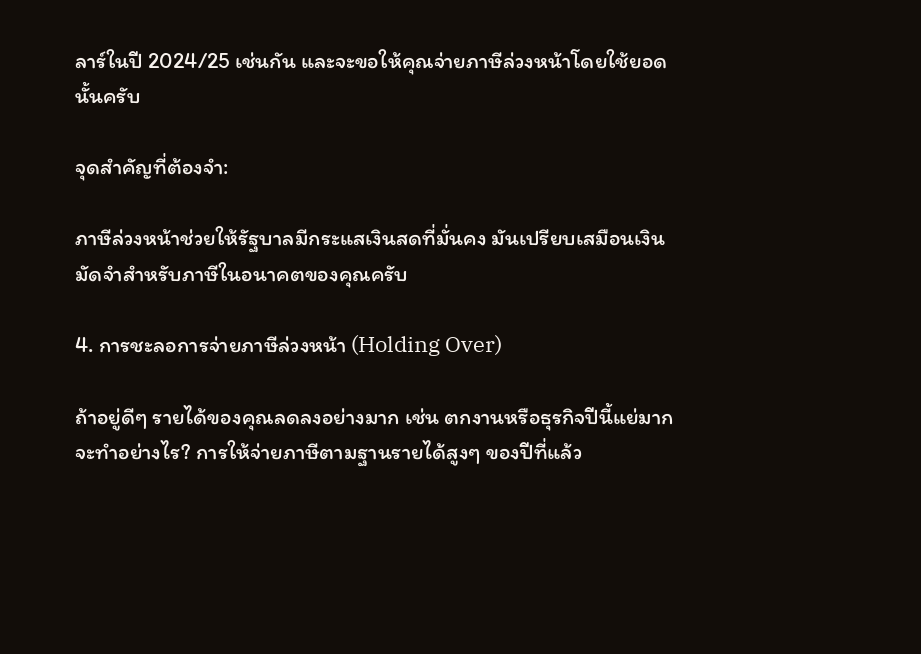ลาร์ในปี 2024/25 เช่นกัน และจะขอให้คุณจ่ายภาษีล่วงหน้าโดยใช้ยอดนั้นครับ

จุดสำคัญที่ต้องจำ:

ภาษีล่วงหน้าช่วยให้รัฐบาลมีกระแสเงินสดที่มั่นคง มันเปรียบเสมือนเงินมัดจำสำหรับภาษีในอนาคตของคุณครับ

4. การชะลอการจ่ายภาษีล่วงหน้า (Holding Over)

ถ้าอยู่ดีๆ รายได้ของคุณลดลงอย่างมาก เช่น ตกงานหรือธุรกิจปีนี้แย่มาก จะทำอย่างไร? การให้จ่ายภาษีตามฐานรายได้สูงๆ ของปีที่แล้ว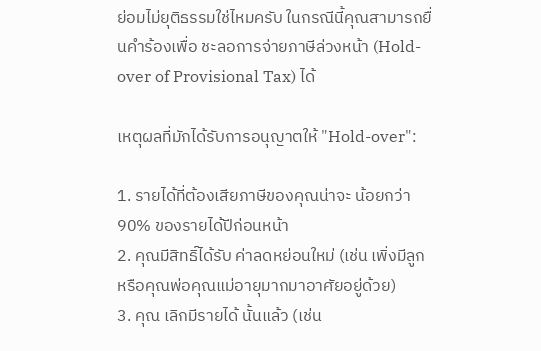ย่อมไม่ยุติธรรมใช่ไหมครับ ในกรณีนี้คุณสามารถยื่นคำร้องเพื่อ ชะลอการจ่ายภาษีล่วงหน้า (Hold-over of Provisional Tax) ได้

เหตุผลที่มักได้รับการอนุญาตให้ "Hold-over":

1. รายได้ที่ต้องเสียภาษีของคุณน่าจะ น้อยกว่า 90% ของรายได้ปีก่อนหน้า
2. คุณมีสิทธิ์ได้รับ ค่าลดหย่อนใหม่ (เช่น เพิ่งมีลูก หรือคุณพ่อคุณแม่อายุมากมาอาศัยอยู่ด้วย)
3. คุณ เลิกมีรายได้ นั้นแล้ว (เช่น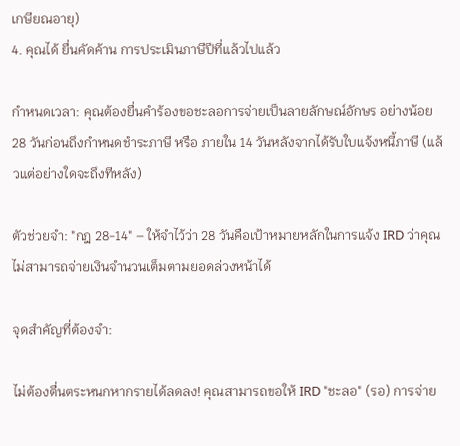เกษียณอายุ)
4. คุณได้ ยื่นคัดค้าน การประเมินภาษีปีที่แล้วไปแล้ว

กำหนดเวลา: คุณต้องยื่นคำร้องขอชะลอการจ่ายเป็นลายลักษณ์อักษร อย่างน้อย 28 วันก่อนถึงกำหนดชำระภาษี หรือ ภายใน 14 วันหลังจากได้รับใบแจ้งหนี้ภาษี (แล้วแต่อย่างใดจะถึงทีหลัง)

ตัวช่วยจำ: "กฎ 28-14" – ให้จำไว้ว่า 28 วันคือเป้าหมายหลักในการแจ้ง IRD ว่าคุณไม่สามารถจ่ายเงินจำนวนเต็มตามยอดล่วงหน้าได้

จุดสำคัญที่ต้องจำ:

ไม่ต้องตื่นตระหนกหากรายได้ลดลง! คุณสามารถขอให้ IRD "ชะลอ" (รอ) การจ่าย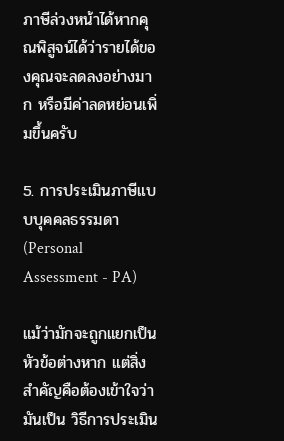ภาษีล่วงหน้าได้หากคุณพิสูจน์ได้ว่ารายได้ของคุณจะลดลงอย่างมาก หรือมีค่าลดหย่อนเพิ่มขึ้นครับ

5. การประเมินภาษีแบบบุคคลธรรมดา (Personal Assessment - PA)

แม้ว่ามักจะถูกแยกเป็นหัวข้อต่างหาก แต่สิ่งสำคัญคือต้องเข้าใจว่ามันเป็น วิธีการประเมิน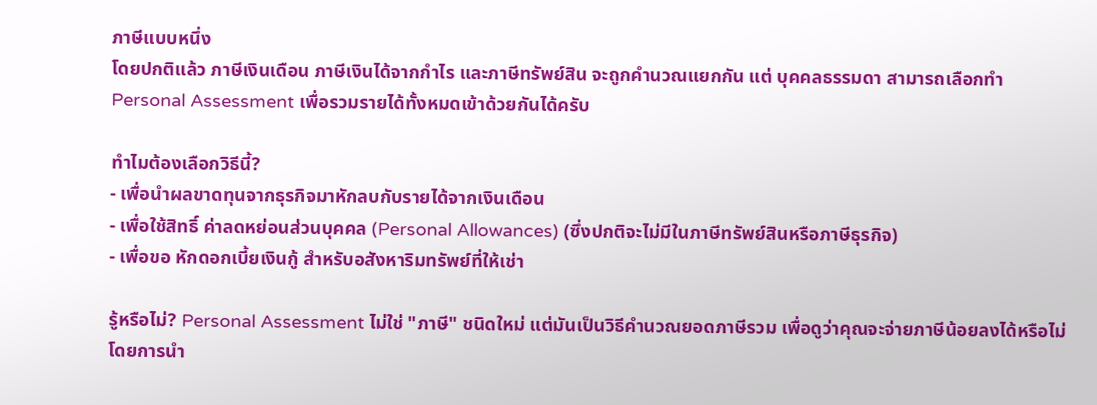ภาษีแบบหนึ่ง
โดยปกติแล้ว ภาษีเงินเดือน ภาษีเงินได้จากกำไร และภาษีทรัพย์สิน จะถูกคำนวณแยกกัน แต่ บุคคลธรรมดา สามารถเลือกทำ Personal Assessment เพื่อรวมรายได้ทั้งหมดเข้าด้วยกันได้ครับ

ทำไมต้องเลือกวิธีนี้?
- เพื่อนำผลขาดทุนจากธุรกิจมาหักลบกับรายได้จากเงินเดือน
- เพื่อใช้สิทธิ์ ค่าลดหย่อนส่วนบุคคล (Personal Allowances) (ซึ่งปกติจะไม่มีในภาษีทรัพย์สินหรือภาษีธุรกิจ)
- เพื่อขอ หักดอกเบี้ยเงินกู้ สำหรับอสังหาริมทรัพย์ที่ให้เช่า

รู้หรือไม่? Personal Assessment ไม่ใช่ "ภาษี" ชนิดใหม่ แต่มันเป็นวิธีคำนวณยอดภาษีรวม เพื่อดูว่าคุณจะจ่ายภาษีน้อยลงได้หรือไม่โดยการนำ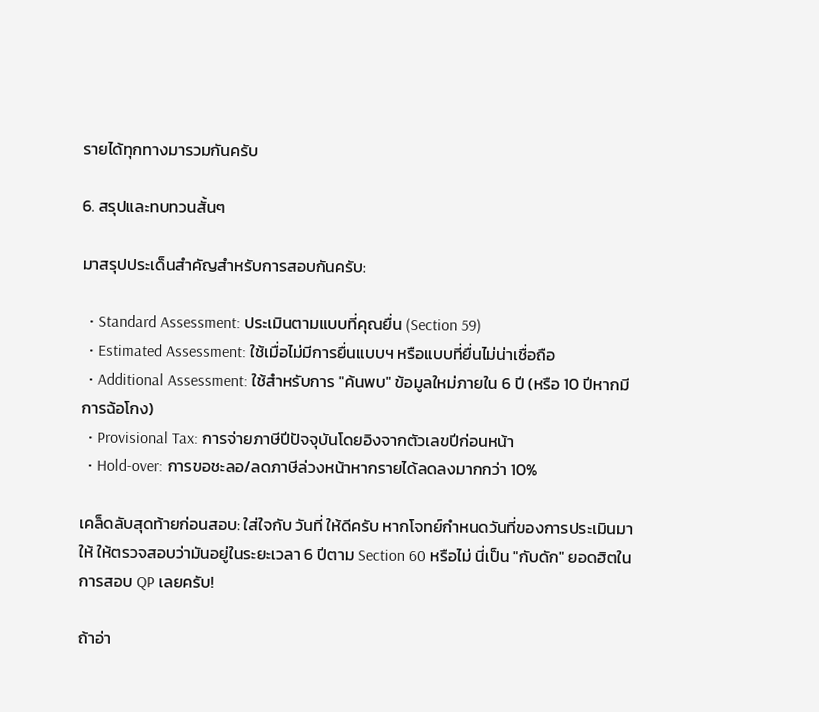รายได้ทุกทางมารวมกันครับ

6. สรุปและทบทวนสั้นๆ

มาสรุปประเด็นสำคัญสำหรับการสอบกันครับ:

  • Standard Assessment: ประเมินตามแบบที่คุณยื่น (Section 59)
  • Estimated Assessment: ใช้เมื่อไม่มีการยื่นแบบฯ หรือแบบที่ยื่นไม่น่าเชื่อถือ
  • Additional Assessment: ใช้สำหรับการ "ค้นพบ" ข้อมูลใหม่ภายใน 6 ปี (หรือ 10 ปีหากมีการฉ้อโกง)
  • Provisional Tax: การจ่ายภาษีปีปัจจุบันโดยอิงจากตัวเลขปีก่อนหน้า
  • Hold-over: การขอชะลอ/ลดภาษีล่วงหน้าหากรายได้ลดลงมากกว่า 10%

เคล็ดลับสุดท้ายก่อนสอบ: ใส่ใจกับ วันที่ ให้ดีครับ หากโจทย์กำหนดวันที่ของการประเมินมาให้ ให้ตรวจสอบว่ามันอยู่ในระยะเวลา 6 ปีตาม Section 60 หรือไม่ นี่เป็น "กับดัก" ยอดฮิตในการสอบ QP เลยครับ!

ถ้าอ่า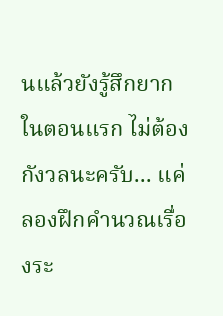นแล้วยังรู้สึกยากในตอนแรก ไม่ต้องกังวลนะครับ... แค่ลองฝึกคำนวณเรื่องระ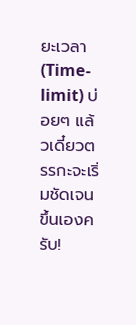ยะเวลา (Time-limit) บ่อยๆ แล้วเดี๋ยวตรรกะจะเริ่มชัดเจนขึ้นเองครับ!